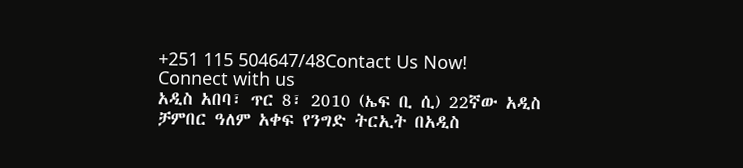+251 115 504647/48Contact Us Now!
Connect with us
አዲስ አበባ፣ ጥር 8፣ 2010 (ኤፍ ቢ ሲ) 22ኛው አዲስ ቻምበር ዓለም አቀፍ የንግድ ትርኢት በአዲስ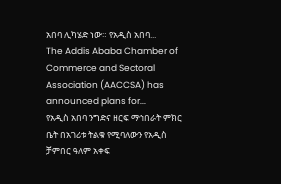አበባ ሊካሄድ ነው። የአዲስ አበባ...
The Addis Ababa Chamber of Commerce and Sectoral Association (AACCSA) has announced plans for...
የአዲስ አበባ ንግድና ዘርፍ ማኅበራት ምክር ቤት በአገሪቱ ትልቁ የሚባለውን የአዲስ ቻምበር ዓለም አቀፍ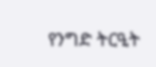የንግድ ትርዒት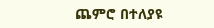ጨምሮ በተለያዩ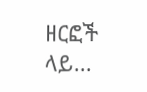ዘርፎች ላይ...